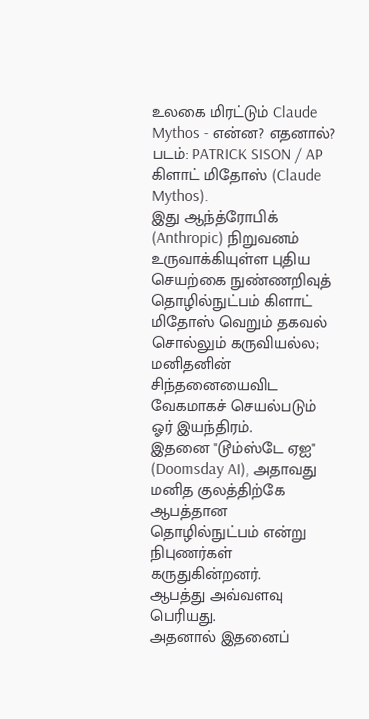உலகை மிரட்டும் Claude Mythos - என்ன? எதனால்?
படம்: PATRICK SISON / AP
கிளாட் மிதோஸ் (Claude Mythos).
இது ஆந்த்ரோபிக் (Anthropic) நிறுவனம் உருவாக்கியுள்ள புதிய செயற்கை நுண்ணறிவுத் தொழில்நுட்பம் கிளாட் மிதோஸ் வெறும் தகவல் சொல்லும் கருவியல்ல; மனிதனின் சிந்தனையைவிட வேகமாகச் செயல்படும் ஓர் இயந்திரம்.
இதனை "டூம்ஸ்டே ஏஐ" (Doomsday AI), அதாவது மனித குலத்திற்கே ஆபத்தான தொழில்நுட்பம் என்று நிபுணர்கள் கருதுகின்றனர்.
ஆபத்து அவ்வளவு பெரியது.
அதனால் இதனைப்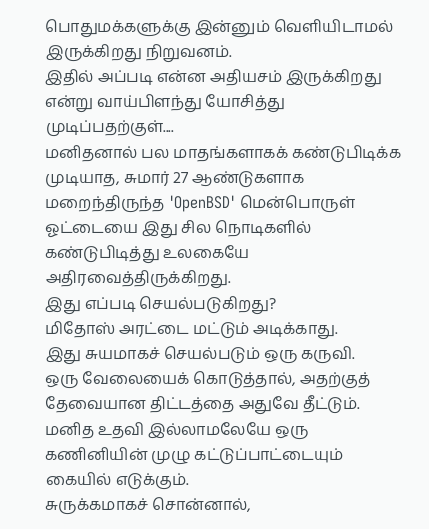பொதுமக்களுக்கு இன்னும் வெளியிடாமல் இருக்கிறது நிறுவனம்.
இதில் அப்படி என்ன அதியசம் இருக்கிறது என்று வாய்பிளந்து யோசித்து முடிப்பதற்குள்....
மனிதனால் பல மாதங்களாகக் கண்டுபிடிக்க முடியாத, சுமார் 27 ஆண்டுகளாக மறைந்திருந்த 'OpenBSD' மென்பொருள் ஓட்டையை இது சில நொடிகளில் கண்டுபிடித்து உலகையே அதிரவைத்திருக்கிறது.
இது எப்படி செயல்படுகிறது?
மிதோஸ் அரட்டை மட்டும் அடிக்காது.
இது சுயமாகச் செயல்படும் ஒரு கருவி.
ஒரு வேலையைக் கொடுத்தால், அதற்குத் தேவையான திட்டத்தை அதுவே தீட்டும்.
மனித உதவி இல்லாமலேயே ஒரு கணினியின் முழு கட்டுப்பாட்டையும் கையில் எடுக்கும்.
சுருக்கமாகச் சொன்னால்,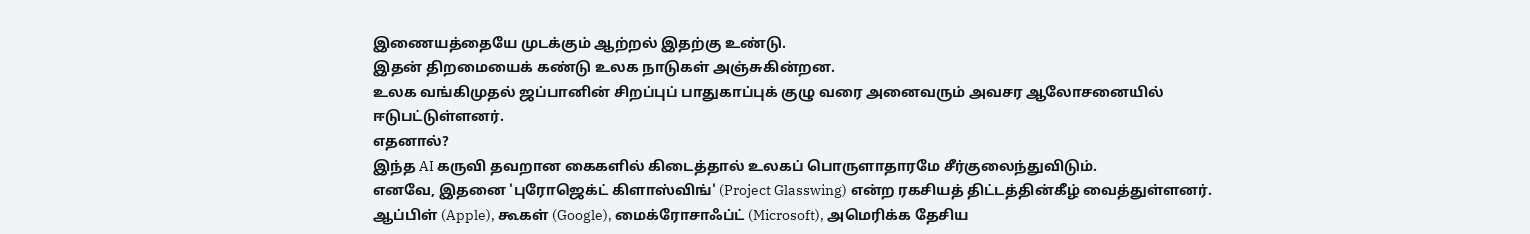இணையத்தையே முடக்கும் ஆற்றல் இதற்கு உண்டு.
இதன் திறமையைக் கண்டு உலக நாடுகள் அஞ்சுகின்றன.
உலக வங்கிமுதல் ஜப்பானின் சிறப்புப் பாதுகாப்புக் குழு வரை அனைவரும் அவசர ஆலோசனையில் ஈடுபட்டுள்ளனர்.
எதனால்?
இந்த AI கருவி தவறான கைகளில் கிடைத்தால் உலகப் பொருளாதாரமே சீர்குலைந்துவிடும்.
எனவே, இதனை 'புரோஜெக்ட் கிளாஸ்விங்' (Project Glasswing) என்ற ரகசியத் திட்டத்தின்கீழ் வைத்துள்ளனர்.
ஆப்பிள் (Apple), கூகள் (Google), மைக்ரோசாஃப்ட் (Microsoft), அமெரிக்க தேசிய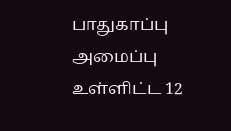பாதுகாப்பு அமைப்பு உள்ளிட்ட 12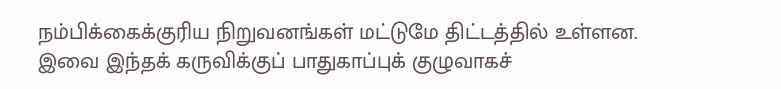நம்பிக்கைக்குரிய நிறுவனங்கள் மட்டுமே திட்டத்தில் உள்ளன.
இவை இந்தக் கருவிக்குப் பாதுகாப்புக் குழுவாகச்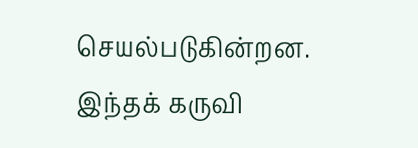செயல்படுகின்றன.
இந்தக் கருவி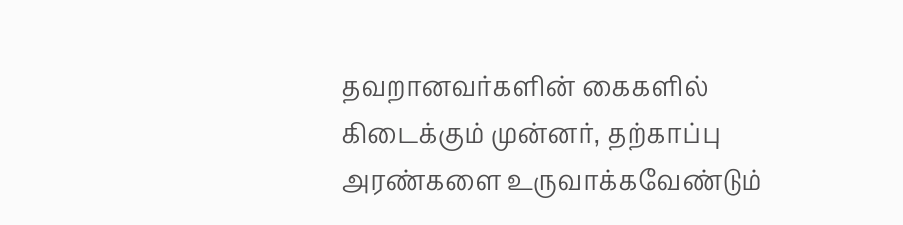தவறானவர்களின் கைகளில் கிடைக்கும் முன்னர், தற்காப்பு அரண்களை உருவாக்கவேண்டும்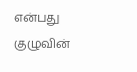என்பது குழுவின்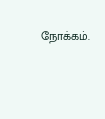நோக்கம்.